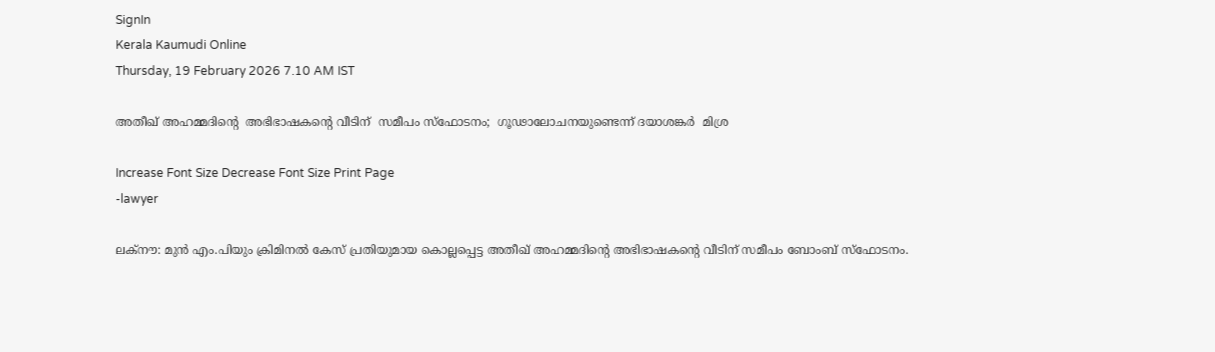SignIn
Kerala Kaumudi Online
Thursday, 19 February 2026 7.10 AM IST

അതീഖ് അഹമ്മദിന്റെ  അഭിഭാഷകന്റെ വീടിന്  സമീപം സ്‌ഫോടനം;  ഗൂഢാലോചനയുണ്ടെന്ന് ദയാശങ്കർ  മിശ്ര

Increase Font Size Decrease Font Size Print Page
-lawyer

ലക്‌നൗ: മുൻ എം.പിയും ക്രിമിനൽ കേസ് പ്രതിയുമായ കൊല്ലപ്പെട്ട അതീഖ് അഹമ്മദിന്റെ അഭിഭാഷകന്റെ വീടിന് സമീപം ബോംബ് സ്‌ഫോടനം.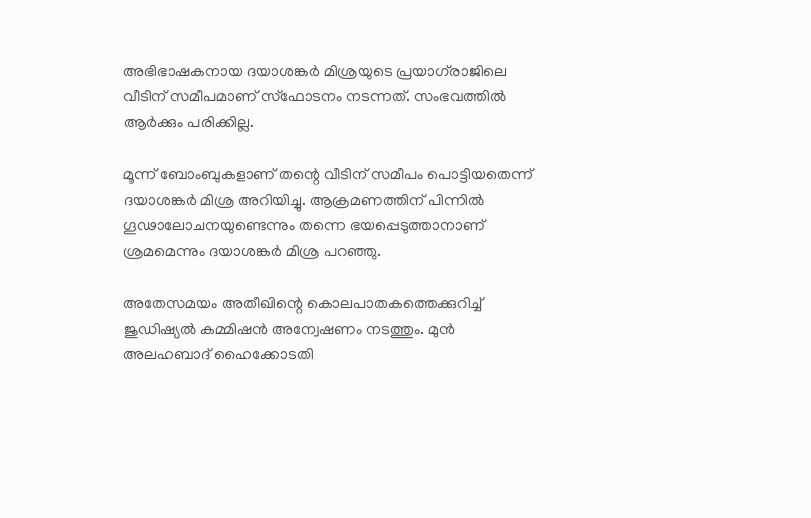അഭിഭാഷകനായ ദയാശങ്കർ മിശ്രയുടെ പ്രയാഗ്‌രാജിലെ വീടിന് സമീപമാണ് സ്‌ഫോടനം നടന്നത്. സംഭവത്തിൽ ആർക്കും പരിക്കില്ല.

മൂന്ന് ബോംബുകളാണ് തന്റെ വീടിന് സമീപം പൊട്ടിയതെന്ന് ദയാശങ്കർ മിശ്ര അറിയിച്ചു. ആക്രമണത്തിന് പിന്നിൽ ഗൂഢാലോചനയുണ്ടെന്നും തന്നെ ഭയപ്പെടുത്താനാണ് ശ്രമമെന്നും ദയാശങ്കർ മിശ്ര പറഞ്ഞു.

അതേസമയം അതീഖിന്റെ കൊലപാതകത്തെക്കുറിച്ച് ജുഡിഷ്യൽ കമ്മിഷൻ അന്വേഷണം നടത്തും. മുൻ അലഹബാദ് ഹൈക്കോടതി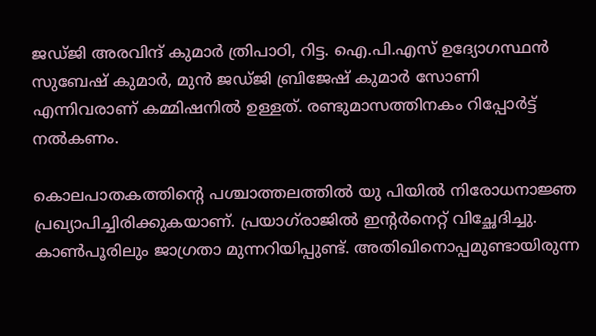ജഡ്ജി അരവിന്ദ് കുമാർ ത്രിപാഠി, റിട്ട. ഐ.പി.എസ് ഉദ്യോഗസ്ഥൻ സുബേഷ് കുമാർ, മുൻ ജഡ്ജി ബ്രിജേഷ് കുമാർ സോണി എന്നിവരാണ് കമ്മിഷനിൽ ഉള്ളത്. രണ്ടുമാസത്തിനകം റിപ്പോർട്ട് നൽകണം.

കൊലപാതകത്തിന്റെ പശ്ചാത്തലത്തിൽ യു പിയിൽ നിരോധനാജ്ഞ പ്രഖ്യാപിച്ചിരിക്കുകയാണ്. പ്രയാഗ്‌‌രാജിൽ ഇന്റർനെറ്റ് വിച്ഛേദിച്ചു. കാൺപൂരിലും ജാഗ്രതാ മുന്നറിയിപ്പുണ്ട്. അതിഖിനൊപ്പമുണ്ടായിരുന്ന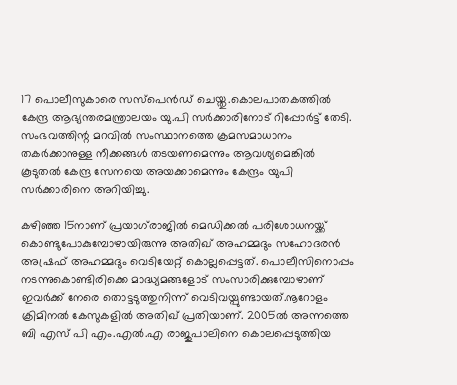17 പൊലീസുകാരെ സസ്‌പെൻഡ് ചെയ്തു.കൊലപാതകത്തിൽ കേന്ദ്ര ആഭ്യന്തരമന്ത്രാലയം യു.പി സർക്കാരിനോട് റിപ്പോർട്ട് തേടി. സംഭവത്തിന്റ മറവിൽ സംസ്ഥാനത്തെ ക്രമസമാധാനം തകർക്കാനുള്ള നീക്കങ്ങൾ തടയണമെന്നും ആവശ്യമെങ്കിൽ കൂടുതൽ കേന്ദ്ര സേനയെ അയക്കാമെന്നും കേന്ദ്രം യുപി സർക്കാരിനെ അറിയിച്ചു.

കഴിഞ്ഞ 15നാണ് പ്രയാഗ്‌രാജിൽ മെഡിക്കൽ പരിശോധനയ്ക്ക് കൊണ്ടുപോകുമ്പോഴായിരുന്നു അതിഖ് അഹമ്മദും സഹോദരൻ അഷ്രഫ് അഹമ്മദും വെടിയേറ്റ് കൊല്ലപ്പെട്ടത്. പൊലീസിനൊപ്പം നടന്നുകൊണ്ടിരിക്കെ മാദ്ധ്യമങ്ങളോട് സംസാരിക്കുമ്പോഴാണ് ഇവർക്ക് നേരെ തൊട്ടടുത്തുനിന്ന് വെടിവയ്പുണ്ടായത്.നൂറോളം ക്രിമിനൽ കേസുകളിൽ അതിഖ് പ്രതിയാണ്. 2005ൽ അന്നത്തെ ബി എസ് പി എം.എൽ.എ രാജുപാലിനെ കൊലപ്പെടുത്തിയ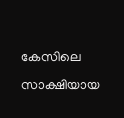കേസിലെ സാക്ഷിയായ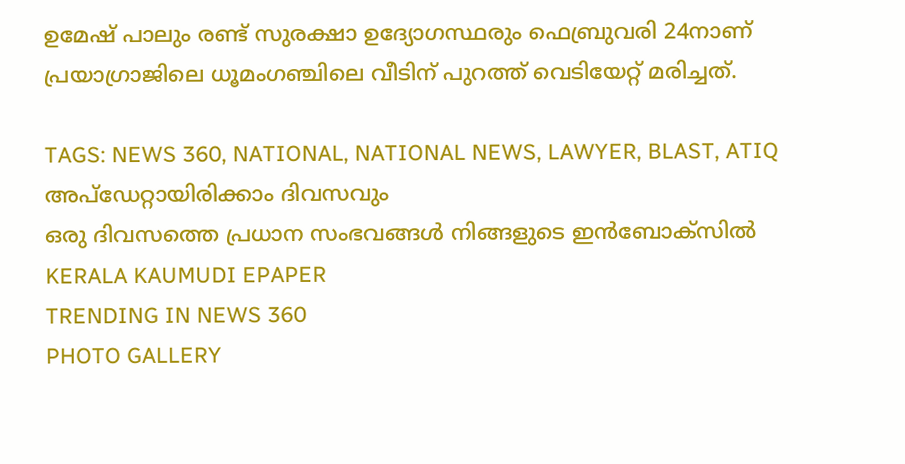ഉമേഷ് പാലും രണ്ട് സുരക്ഷാ ഉദ്യോഗസ്ഥരും ഫെബ്രുവരി 24നാണ് പ്രയാഗ്രാജിലെ ധൂമംഗഞ്ചിലെ വീടിന് പുറത്ത് വെടിയേറ്റ് മരിച്ചത്.

TAGS: NEWS 360, NATIONAL, NATIONAL NEWS, LAWYER, BLAST, ATIQ
അപ്ഡേറ്റായിരിക്കാം ദിവസവും
ഒരു ദിവസത്തെ പ്രധാന സംഭവങ്ങൾ നിങ്ങളുടെ ഇൻബോക്സിൽ
KERALA KAUMUDI EPAPER
TRENDING IN NEWS 360
PHOTO GALLERY